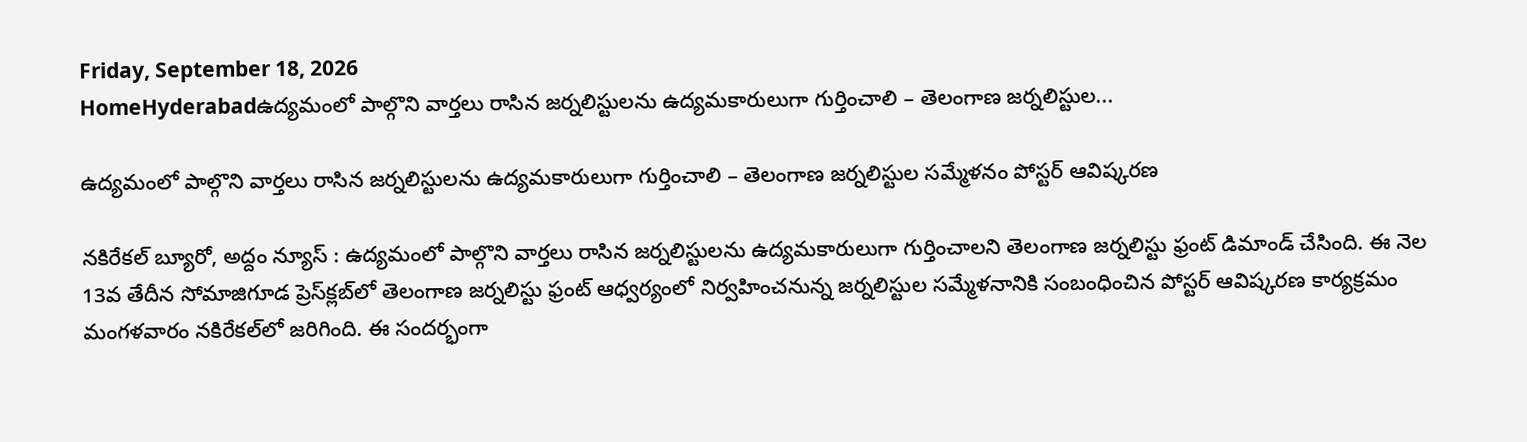Friday, September 18, 2026
HomeHyderabadఉద్యమంలో పాల్గొని వార్తలు రాసిన జర్నలిస్టులను ఉద్యమకారులుగా గుర్తించాలి – తెలంగాణ జర్నలిస్టుల...

ఉద్యమంలో పాల్గొని వార్తలు రాసిన జర్నలిస్టులను ఉద్యమకారులుగా గుర్తించాలి – తెలంగాణ జర్నలిస్టుల సమ్మేళనం పోస్టర్ ఆవిష్కరణ

న‌కిరేక‌ల్ బ్యూరో, అద్దం న్యూస్ : ఉద్యమంలో పాల్గొని వార్తలు రాసిన జర్నలిస్టులను ఉద్యమకారులుగా గుర్తించాలని తెలంగాణ జర్నలిస్టు ఫ్రంట్ డిమాండ్ చేసింది. ఈ నెల 13వ తేదీన సోమాజిగూడ ప్రెస్‌క్ల‌బ్‌లో తెలంగాణ జ‌ర్న‌లిస్టు ఫ్రంట్ ఆధ్వ‌ర్యంలో నిర్వ‌హించ‌నున్న జ‌ర్న‌లిస్టుల స‌మ్మేళ‌నానికి సంబంధించిన పోస్ట‌ర్ ఆవిష్క‌ర‌ణ కార్య‌క్ర‌మం మంగ‌ళ‌వారం న‌కిరేక‌ల్‌లో జ‌రిగింది. ఈ సంద‌ర్భంగా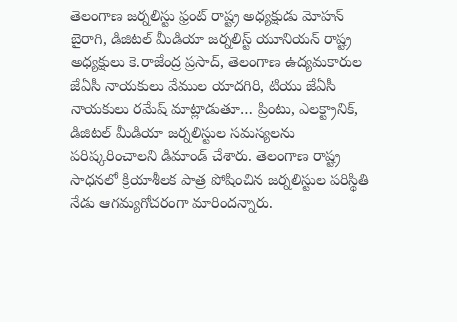తెలంగాణ జర్నలిస్టు ఫ్రంట్ రాష్ట్ర అధ్యక్షుడు మోహన్ బైరాగి, డిజిటల్ మీడియా జర్నలిస్ట్ యూనియన్ రాష్ట్ర అధ్యక్షులు కె.రాజేంద్ర ప్రసాద్, తెలంగాణ ఉద్యమకారుల జేఏసీ నాయకులు వేముల యాదగిరి, టియు జేఏసీ నాయకులు రమేష్ మాట్లాడుతూ… ప్రింటు, ఎలక్ట్రానిక్, డిజిటల్ మీడియా జర్నలిస్టుల సమస్యలను పరిష్కరించాలని డిమాండ్ చేశారు. తెలంగాణ రాష్ట్ర సాధనలో క్రియాశీలక పాత్ర పోషించిన జర్నలిస్టుల పరిస్థితి నేడు ఆగమ్యగోచరంగా మారిందన్నారు.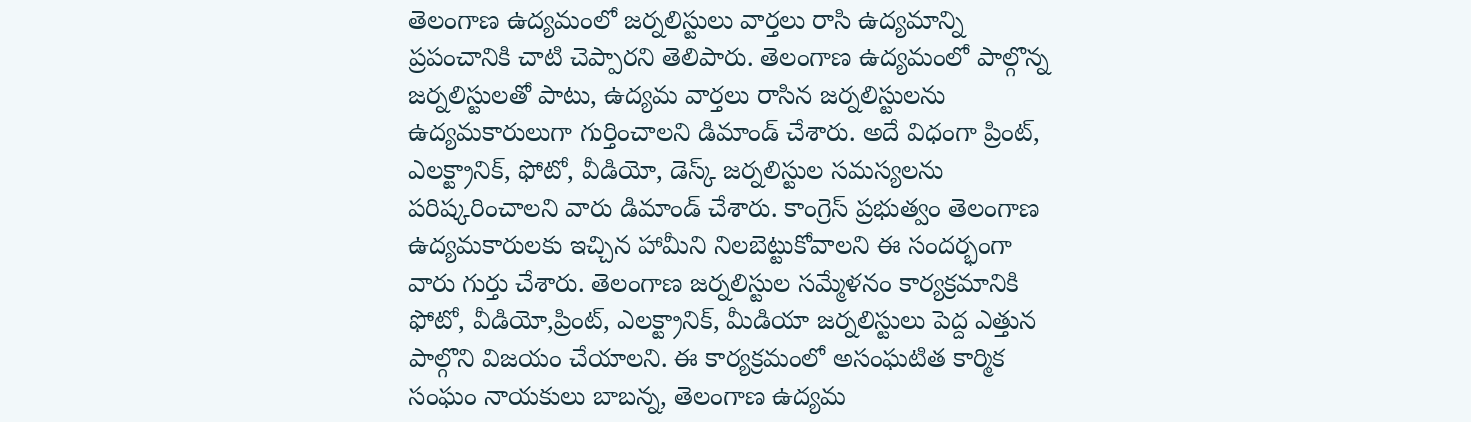తెలంగాణ ఉద్యమంలో జర్నలిస్టులు వార్తలు రాసి ఉద్యమాన్ని ప్రపంచానికి చాటి చెప్పారని తెలిపారు. తెలంగాణ ఉద్యమంలో పాల్గొన్న జర్నలిస్టులతో పాటు, ఉద్యమ వార్తలు రాసిన జర్నలిస్టులను ఉద్యమకారులుగా గుర్తించాలని డిమాండ్ చేశారు. అదే విధంగా ప్రింట్, ఎలక్ట్రానిక్, ఫోటో, వీడియో, డెస్క్ జర్నలిస్టుల సమస్యలను పరిష్కరించాలని వారు డిమాండ్ చేశారు. కాంగ్రెస్ ప్రభుత్వం తెలంగాణ ఉద్యమకారులకు ఇచ్చిన హామీని నిలబెట్టుకోవాలని ఈ సందర్భంగా వారు గుర్తు చేశారు. తెలంగాణ జర్నలిస్టుల సమ్మేళనం కార్యక్రమానికి ఫోటో, వీడియో,ప్రింట్, ఎలక్ట్రానిక్, మీడియా జర్నలిస్టులు పెద్ద ఎత్తున పాల్గొని విజయం చేయాలని. ఈ కార్యక్రమంలో అసంఘటిత కార్మిక సంఘం నాయకులు బాబన్న, తెలంగాణ ఉద్యమ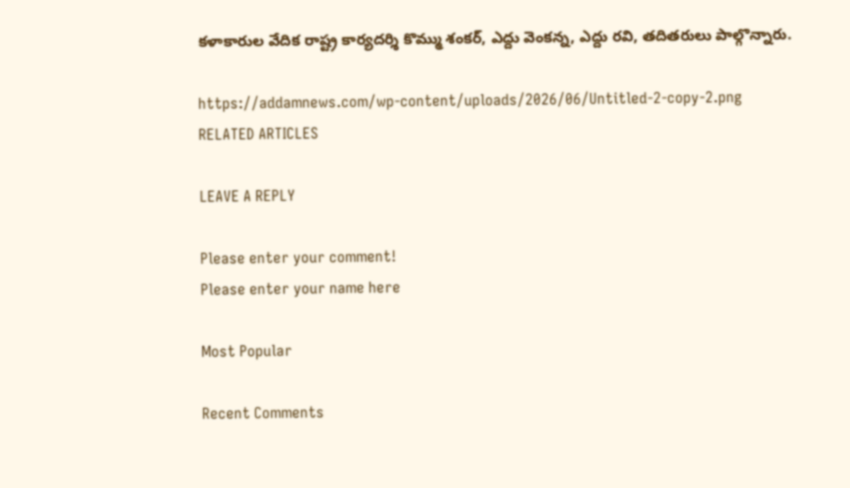కళాకారుల వేదిక రాష్ట్ర కార్యదర్శి కొమ్ము శంకర్, ఎద్దు వెంకన్న, ఎద్దు రవి, తదితరులు పాల్గొన్నారు.

https://addamnews.com/wp-content/uploads/2026/06/Untitled-2-copy-2.png
RELATED ARTICLES

LEAVE A REPLY

Please enter your comment!
Please enter your name here

Most Popular

Recent Comments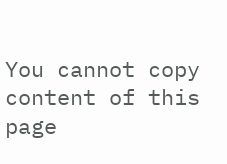You cannot copy content of this page